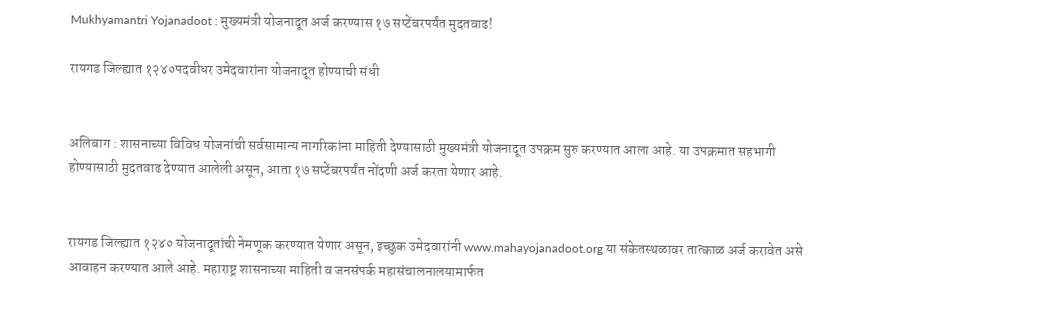Mukhyamantri Yojanadoot : मुख्यमंत्री योजनादूत अर्ज करण्यास १७ सप्टेंबरपर्यंत मुदतवाढ!

रायगड जिल्ह्यात १२४०पदवीधर उमेदवारांना योजनादूत होण्याची संधी


अलिबाग : शासनाच्या विविध योजनांची सर्वसामान्य नागरिकांना माहिती देण्यासाठी मुख्यमंत्री योजनादूत उपक्रम सुरु करण्यात आला आहे. या उपक्रमात सहभागी होण्यासाठी मुदतवाढ देण्यात आलेली असून, आता १७ सप्टेंबरपर्यंत नोंदणी अर्ज करता येणार आहे.


रायगड जिल्ह्यात १२४० योजनादूतांची नेमणूक करण्यात येणार असून, इच्छुक उमेदवारांनी www.mahayojanadoot.org या संकेतस्थळावर तात्काळ अर्ज करावेत असे आवाहन करण्यात आले आहे. महाराष्ट्र शासनाच्या माहिती व जनसंपर्क महासंचालनालयामार्फत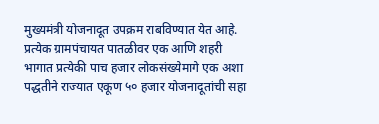मुख्यमंत्री योजनादूत उपक्रम राबविण्यात येत आहे. प्रत्येक ग्रामपंचायत पातळीवर एक आणि शहरी भागात प्रत्येकी पाच हजार लोकसंख्येमागे एक अशा पद्धतीने राज्यात एकूण ५० हजार योजनादूतांची सहा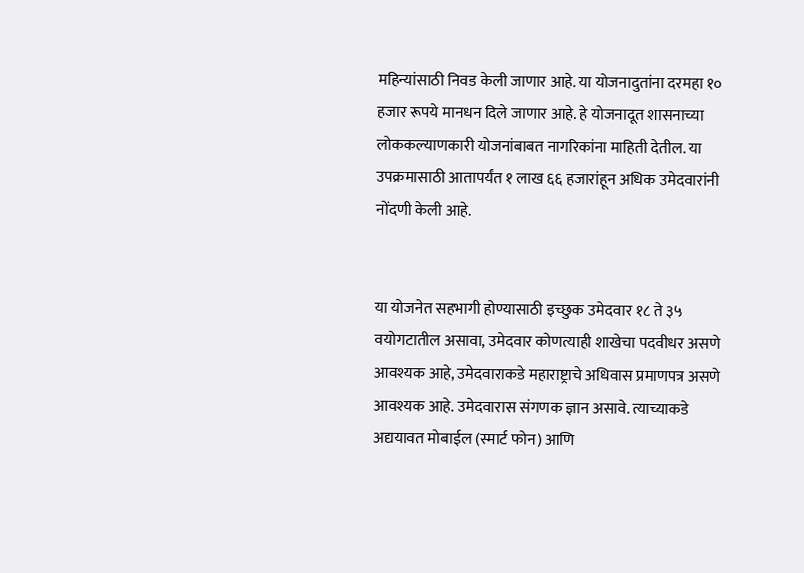महिन्यांसाठी निवड केली जाणार आहे. या योजनादुतांना दरमहा १० हजार रूपये मानधन दिले जाणार आहे. हे योजनादूत शासनाच्या लोककल्याणकारी योजनांबाबत नागरिकांना माहिती देतील. या उपक्रमासाठी आतापर्यंत १ लाख ६६ हजारांहून अधिक उमेदवारांनी नोंदणी केली आहे.


या योजनेत सहभागी होण्यासाठी इच्छुक उमेदवार १८ ते ३५ वयोगटातील असावा, उमेदवार कोणत्याही शाखेचा पदवीधर असणे आवश्यक आहे, उमेदवाराकडे महाराष्ट्राचे अधिवास प्रमाणपत्र असणे आवश्यक आहे. उमेदवारास संगणक ज्ञान असावे. त्याच्याकडे अद्ययावत मोबाईल (स्मार्ट फोन) आणि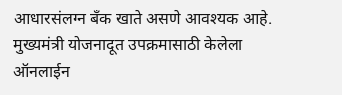आधारसंलग्न बँक खाते असणे आवश्यक आहे. मुख्यमंत्री योजनादूत उपक्रमासाठी केलेला ऑनलाईन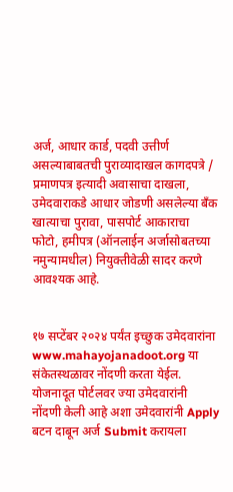अर्ज, आधार कार्ड, पदवी उत्तीर्ण असल्याबाबतची पुराव्यादाखल कागदपत्रे / प्रमाणपत्र इत्यादी अवासाचा दाखला, उमेदवाराकडे आधार जोडणी असलेल्या बँक खात्याचा पुरावा, पासपोर्ट आकाराचा फोटो, हमीपत्र (ऑनलाईन अर्जासोबतच्या नमुन्यामधील) नियुक्तीवेळी सादर करणे आवश्यक आहे.


१७ सप्टेंबर २०२४ पर्यंत इच्छुक उमेदवारांना www.mahayojanadoot.org या संकेतस्थळावर नोंदणी करता येईल. योजनादूत पोर्टलवर ज्या उमेदवारांनी नोंदणी केली आहे अशा उमेदवारांनी Apply बटन दाबून अर्ज Submit करायला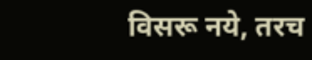विसरू नये, तरच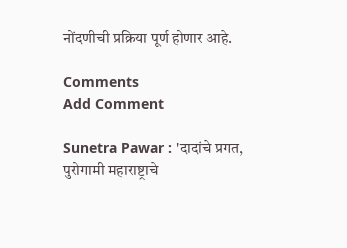नोंदणीची प्रक्रिया पूर्ण होणार आहे.

Comments
Add Comment

Sunetra Pawar : 'दादांचे प्रगत, पुरोगामी महाराष्ट्राचे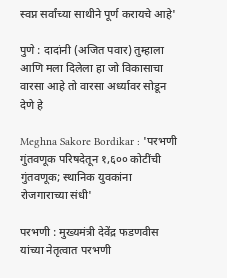स्वप्न सर्वांच्या साथीने पूर्ण करायचे आहे'

पुणे : दादांनी (अजित पवार) तुम्हाला आणि मला दिलेला हा जो विकासाचा वारसा आहे तो वारसा अर्ध्यावर सोडून देणे हे

Meghna Sakore Bordikar : 'परभणी गुंतवणूक परिषदेतून १,६०० कोटींची गुंतवणूक; स्थानिक युवकांना रोजगाराच्या संधी'

परभणी : मुख्यमंत्री देवेंद्र फडणवीस यांच्या नेतृत्वात परभणी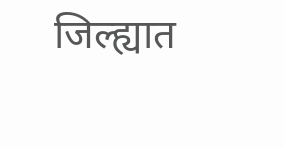जिल्ह्यात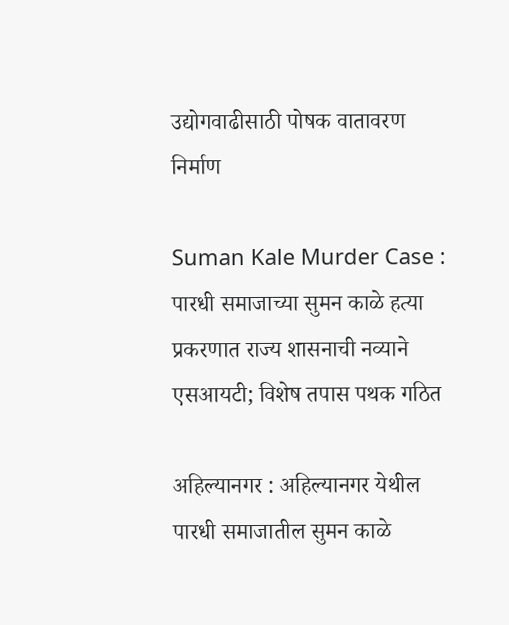उद्योगवाढीसाठी पोषक वातावरण निर्माण

Suman Kale Murder Case : पारधी समाजाच्या सुमन काळे हत्या प्रकरणात राज्य शासनाची नव्याने एसआयटी; विशेष तपास पथक गठित

अहिल्यानगर : अहिल्यानगर येथील पारधी समाजातील सुमन काळे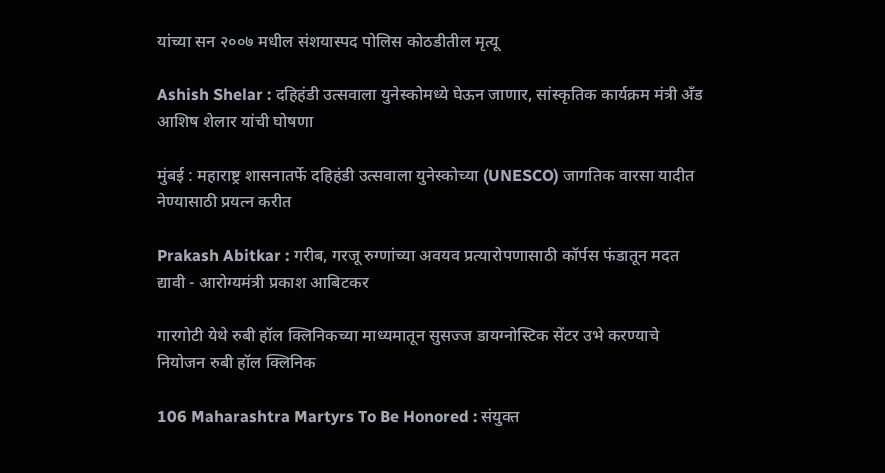यांच्या सन २००७ मधील संशयास्पद पोलिस कोठडीतील मृत्यू

Ashish Shelar : दहिहंडी उत्सवाला युनेस्कोमध्ये घेऊन जाणार, सांस्कृतिक कार्यक्रम मंत्री अँड आशिष शेलार यांची घोषणा

मुंबई : महाराष्ट्र शासनातर्फे दहिहंडी उत्सवाला युनेस्कोच्या (UNESCO) जागतिक वारसा यादीत नेण्यासाठी प्रयत्न करीत

Prakash Abitkar : गरीब, गरजू रुग्णांच्या अवयव प्रत्यारोपणासाठी कॉर्पस फंडातून मदत द्यावी - आरोग्यमंत्री प्रकाश आबिटकर

गारगोटी येथे रुबी हॉल क्लिनिकच्या माध्यमातून सुसज्ज डायग्नोस्टिक सेंटर उभे करण्याचे नियोजन रुबी हॉल क्लिनिक

106 Maharashtra Martyrs To Be Honored : संयुक्त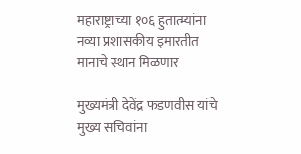महाराष्ट्राच्या १०६ हुतात्म्यांना नव्या प्रशासकीय इमारतीत मानाचे स्थान मिळणार

मुख्यमंत्री देवेंद्र फडणवीस यांचे मुख्य सचिवांना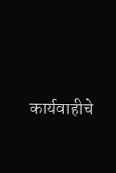कार्यवाहीचे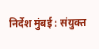निर्देश मुंबई : संयुक्त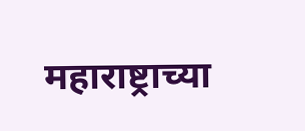महाराष्ट्राच्या